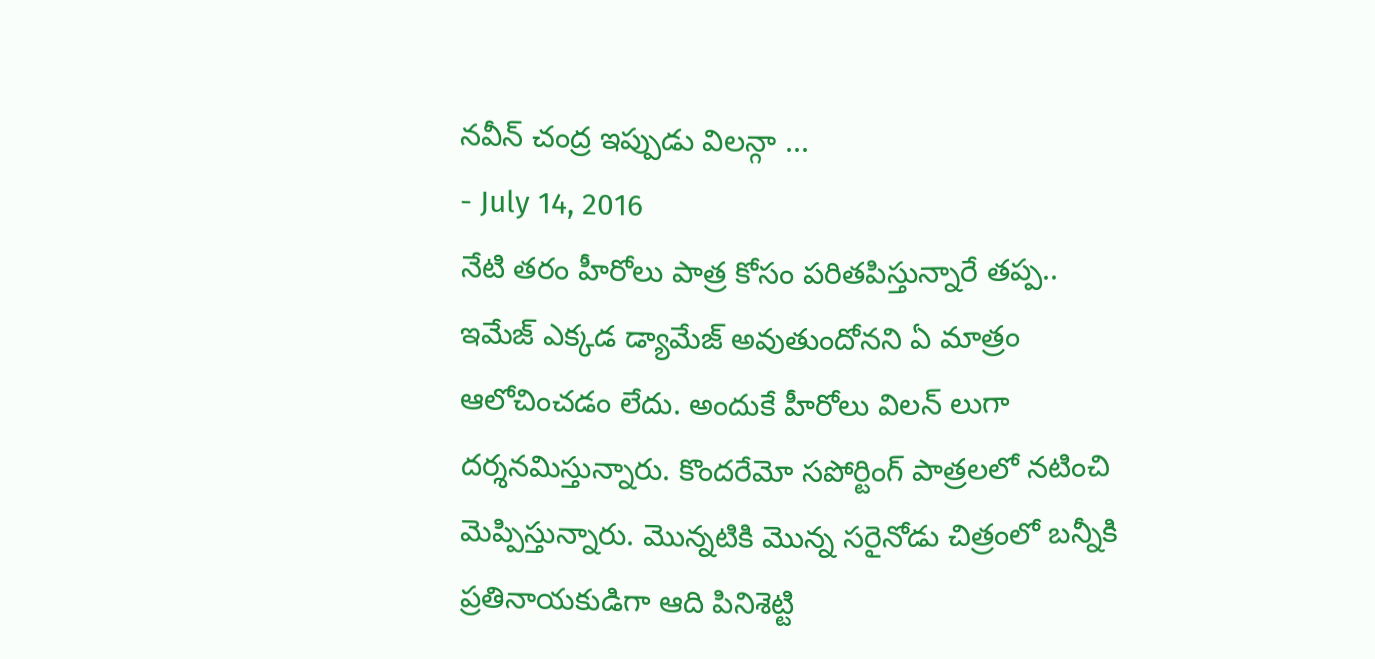నవీన్ చంద్ర ఇప్పుడు విలన్గా ...
- July 14, 2016
నేటి తరం హీరోలు పాత్ర కోసం పరితపిస్తున్నారే తప్ప.. ఇమేజ్ ఎక్కడ డ్యామేజ్ అవుతుందోనని ఏ మాత్రం ఆలోచించడం లేదు. అందుకే హీరోలు విలన్ లుగా దర్శనమిస్తున్నారు. కొందరేమో సపోర్టింగ్ పాత్రలలో నటించి మెప్పిస్తున్నారు. మొన్నటికి మొన్న సరైనోడు చిత్రంలో బన్నీకి ప్రతినాయకుడిగా ఆది పినిశెట్టి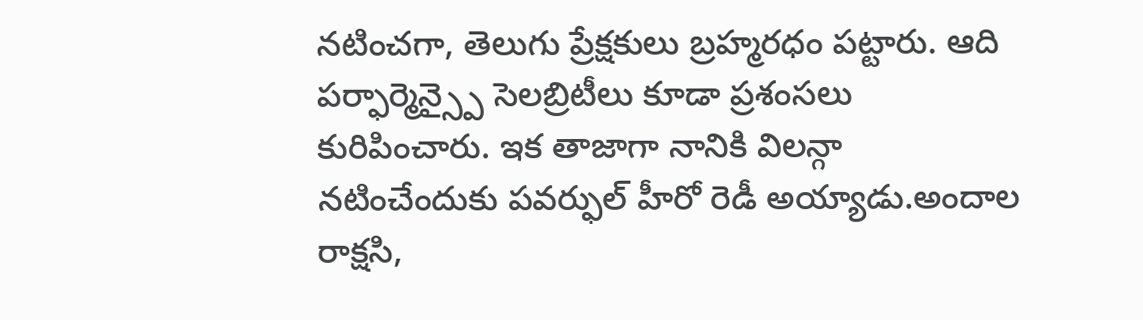నటించగా, తెలుగు ప్రేక్షకులు బ్రహ్మరధం పట్టారు. ఆది పర్ఫార్మెన్స్పై సెలబ్రిటీలు కూడా ప్రశంసలు కురిపించారు. ఇక తాజాగా నానికి విలన్గా నటించేందుకు పవర్ఫుల్ హీరో రెడీ అయ్యాడు.అందాల రాక్షసి,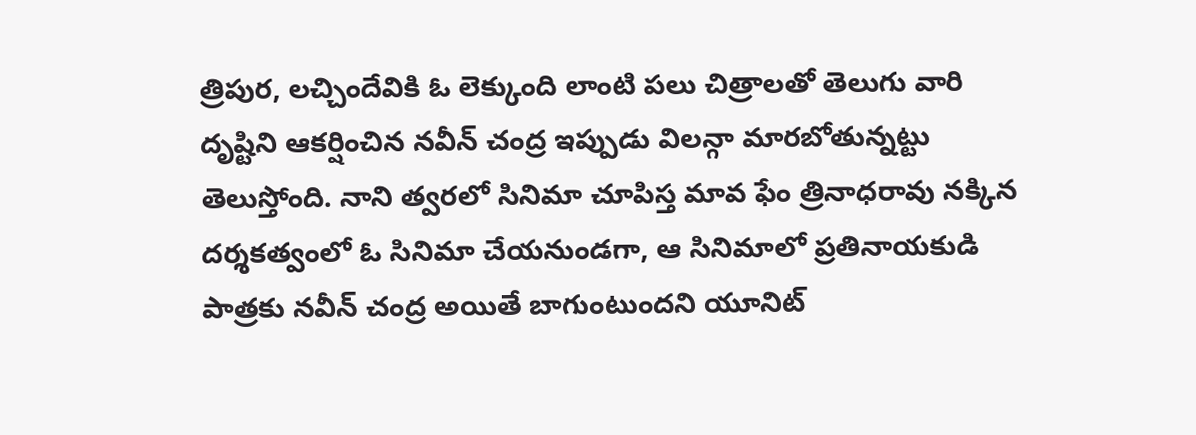త్రిపుర, లచ్చిందేవికి ఓ లెక్కుంది లాంటి పలు చిత్రాలతో తెలుగు వారి దృష్టిని ఆకర్షించిన నవీన్ చంద్ర ఇప్పుడు విలన్గా మారబోతున్నట్టు తెలుస్తోంది. నాని త్వరలో సినిమా చూపిస్త మావ ఫేం త్రినాధరావు నక్కిన దర్శకత్వంలో ఓ సినిమా చేయనుండగా, ఆ సినిమాలో ప్రతినాయకుడి పాత్రకు నవీన్ చంద్ర అయితే బాగుంటుందని యూనిట్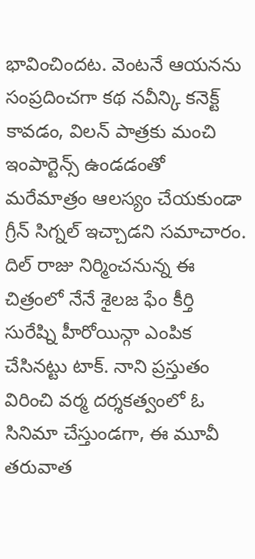భావించిందట. వెంటనే ఆయనను సంప్రదించగా కథ నవీన్కి కనెక్ట్ కావడం, విలన్ పాత్రకు మంచి ఇంపార్టెన్స్ ఉండడంతో మరేమాత్రం ఆలస్యం చేయకుండా గ్రీన్ సిగ్నల్ ఇచ్చాడని సమాచారం. దిల్ రాజు నిర్మించనున్న ఈ చిత్రంలో నేనే శైలజ ఫేం కీర్తి సురేష్ని హీరోయిన్గా ఎంపిక చేసినట్టు టాక్. నాని ప్రస్తుతం విరించి వర్మ దర్శకత్వంలో ఓ సినిమా చేస్తుండగా, ఈ మూవీ తరువాత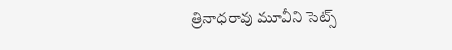త్రినాధరావు మూవీని సెట్స్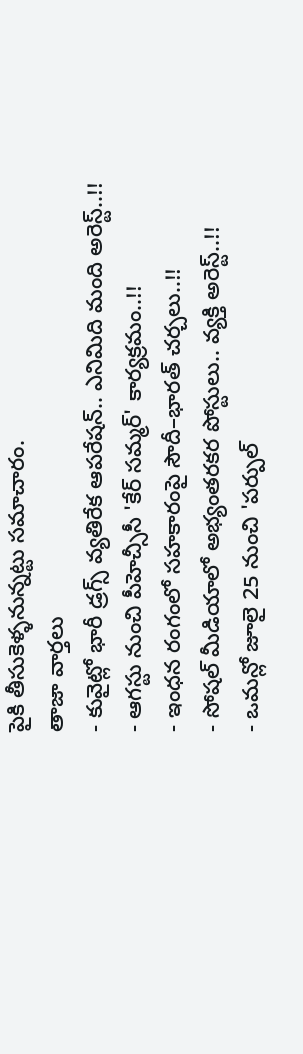పైకి తీసుకెళ్ళనున్నట్టు సమాచారం.
తాజా వార్తలు
- కువైట్లో భారీ డ్రగ్స్ వ్యతిరేక ఆపరేషన్.. ఎనిమిది మంది అరెస్ట్..!!
- ఆగస్టు నుంచి పీహెచ్సీసీ 'కేర్ సమ్మర్' కార్యక్రమం..!!
- ఇంధన రంగంలో సహకారంపై సౌదీ–భారత్ చర్చలు..!!
- సోషల్ మీడియాలో అభ్యంతరకర పోస్టులు.. వ్యక్తి అరెస్ట్..!!
- ఒమన్లో జూలై 25 నుంచి 'పర్పుల్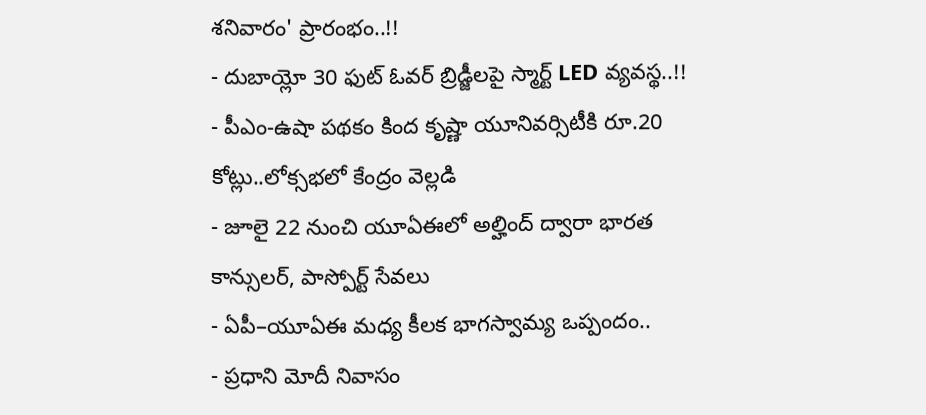శనివారం' ప్రారంభం..!!
- దుబాయ్లో 30 ఫుట్ ఓవర్ బ్రిడ్జీలపై స్మార్ట్ LED వ్యవస్థ..!!
- పీఎం-ఉషా పథకం కింద కృష్ణా యూనివర్సిటీకి రూ.20 కోట్లు..లోక్సభలో కేంద్రం వెల్లడి
- జూలై 22 నుంచి యూఏఈలో అల్హింద్ ద్వారా భారత కాన్సులర్, పాస్పోర్ట్ సేవలు
- ఏపీ–యూఏఈ మధ్య కీలక భాగస్వామ్య ఒప్పందం..
- ప్రధాని మోదీ నివాసం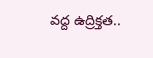వద్ద ఉద్రిక్తత..